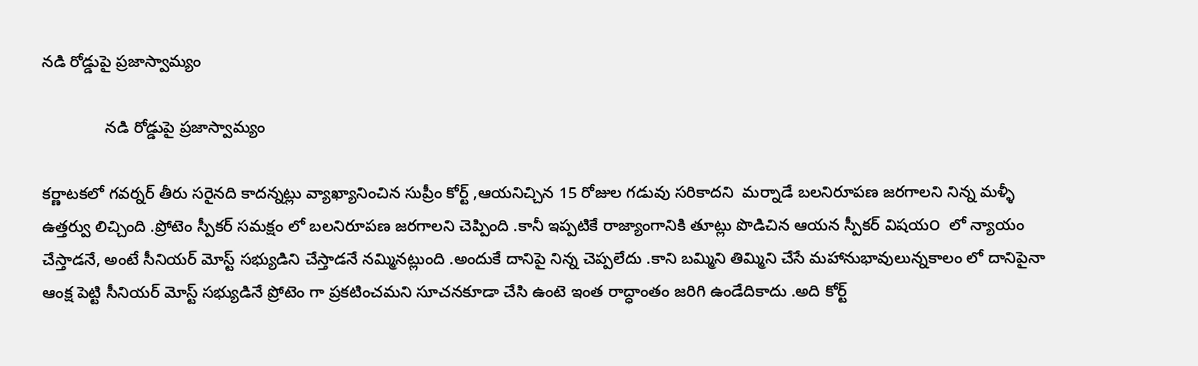నడి రోడ్డుపై ప్రజాస్వామ్యం

              నడి రోడ్డుపై ప్రజాస్వామ్యం

కర్ణాటకలో గవర్నర్ తీరు సరైనది కాదన్నట్లు వ్యాఖ్యానించిన సుప్రీం కోర్ట్ ,ఆయనిచ్చిన 15 రోజుల గడువు సరికాదని  మర్నాడే బలనిరూపణ జరగాలని నిన్న మళ్ళీ ఉత్తర్వు లిచ్చింది .ప్రోటెం స్పీకర్ సమక్షం లో బలనిరూపణ జరగాలని చెప్పింది .కానీ ఇప్పటికే రాజ్యాంగానికి తూట్లు పొడిచిన ఆయన స్పీకర్ విషయ౦  లో న్యాయం చేస్తాడనే, అంటే సీనియర్ మోస్ట్ సభ్యుడిని చేస్తాడనే నమ్మినట్లుంది .అందుకే దానిపై నిన్న చెప్పలేదు .కాని బమ్మిని తిమ్మిని చేసే మహానుభావులున్నకాలం లో దానిపైనా ఆంక్ష పెట్టి సీనియర్ మోస్ట్ సభ్యుడినే ప్రోటెం గా ప్రకటించమని సూచనకూడా చేసి ఉంటె ఇంత రాద్ధాంతం జరిగి ఉండేదికాదు .అది కోర్ట్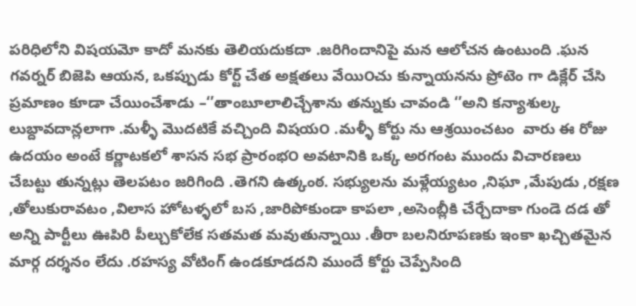పరిధిలోని విషయమో కాదో మనకు తెలియదుకదా .జరిగిందానిపై మన ఆలోచన ఉంటుంది .ఘన గవర్నర్ బిజెపి ఆయన, ఒకప్పుడు కోర్ట్ చేత అక్షతలు వేయి౦చు కున్నాయనను ప్రోటెం గా డిక్లేర్ చేసి ప్రమాణం కూడా చేయించేశాడు –‘’తాంబూలాలిచ్చేశాను తన్నుకు చావండి ‘’అని కన్యాశుల్క లుబ్దావదాన్లలాగా .మళ్ళీ మొదటికే వచ్చింది విషయ౦ .మళ్ళీ కోర్టు ను ఆశ్రయించటం  వారు ఈ రోజు ఉదయం అంటే కర్ణాటకలో శాసన సభ ప్రారంభ౦ అవటానికి ఒక్క అరగంట ముందు విచారణలు చేబట్టు తున్నట్లు తెలపటం జరిగింది .తెగని ఉత్కంఠ. సభ్యులను మళ్లేయ్యటం ,నిఘా ,మేపుడు ,రక్షణ ,తోలుకురావటం ,విలాస హోటళ్ళలో బస ,జారిపోకుండా కాపలా ,అసెంబ్లీకి చేర్చేదాకా గుండె దడ తో అన్ని పార్టీలు ఊపిరి పీల్చుకోలేక సతమత మవుతున్నాయి .తీరా బలనిరూపణకు ఇంకా ఖచ్చితమైన మార్గ దర్శనం లేదు .రహస్య వోటింగ్ ఉండకూడదని ముందే కోర్టు చెప్పేసింది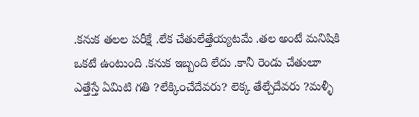.కనుక తలల పరీక్షే .లేక చేతులేత్తేయ్యటమే .తల అంటే మనిషికి ఒకటే ఉంటుంది .కనుక ఇబ్బంది లేదు .కానీ రెండు చేతులూ ఎత్తేస్తే ఏమిటి గతి ?లేక్కి౦చేదేవరు? లెక్క తేల్చేదేవరు ?మళ్ళీ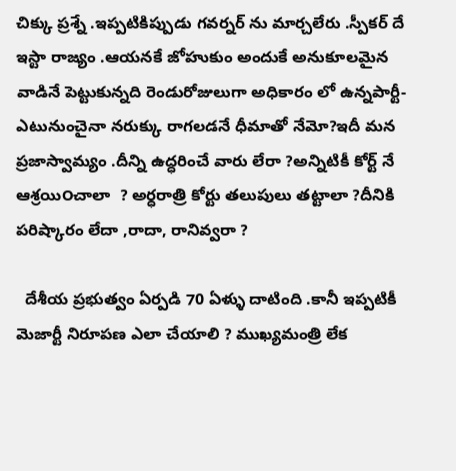చిక్కు ప్రశ్నే .ఇప్పటికిప్పుడు గవర్నర్ ను మార్చలేరు .స్పీకర్ దే ఇస్టా రాజ్యం .ఆయనకే జోహుకుం అందుకే అనుకూలమైన వాడినే పెట్టుకున్నది రెండురోజులుగా అధికారం లో ఉన్నపార్టీ-ఎటునుంచైనా నరుక్కు రాగలడనే ధీమాతో నేమో?ఇదీ మన ప్రజాస్వామ్యం .దీన్ని ఉద్ధరించే వారు లేరా ?అన్నిటికీ కోర్ట్ నే ఆశ్రయి౦చాలా  ? అర్ధరాత్రి కోర్టు తలుపులు తట్టాలా ?దీనికి పరిష్కారం లేదా ,రాదా, రానివ్వరా ?

  దేశీయ ప్రభుత్వం ఏర్పడి 70 ఏళ్ళు దాటింది .కానీ ఇప్పటికీ మెజార్టీ నిరూపణ ఎలా చేయాలి ? ముఖ్యమంత్రి లేక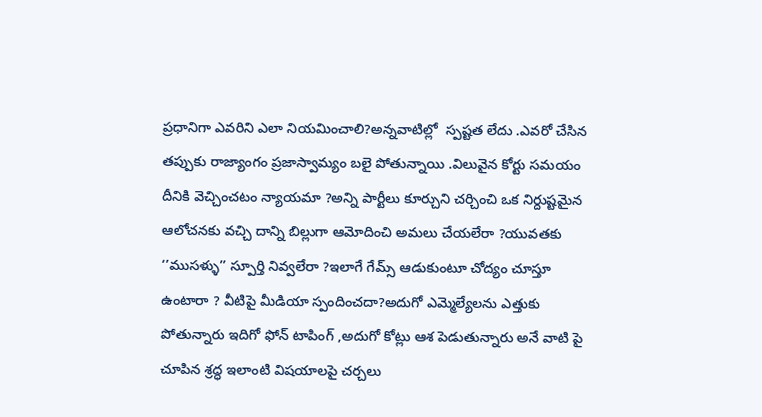ప్రధానిగా ఎవరిని ఎలా నియమించాలి?అన్నవాటిల్లో  స్పష్టత లేదు .ఎవరో చేసిన తప్పుకు రాజ్యాంగం ప్రజాస్వామ్యం బలై పోతున్నాయి .విలువైన కోర్టు సమయం దీనికి వెచ్చించటం న్యాయమా ?అన్ని పార్టీలు కూర్చుని చర్చించి ఒక నిర్దుష్టమైన ఆలోచనకు వచ్చి దాన్ని బిల్లుగా ఆమోదించి అమలు చేయలేరా ?యువతకు ‘’ముసళ్ళు’’ స్పూర్తి నివ్వలేరా ?ఇలాగే గేమ్స్ ఆడుకుంటూ చోద్యం చూస్తూ ఉంటారా ? వీటిపై మీడియా స్పందించదా?అదుగో ఎమ్మెల్యేలను ఎత్తుకు పోతున్నారు ఇదిగో ఫోన్ టాపింగ్ ,అదుగో కోట్లు ఆశ పెడుతున్నారు అనే వాటి పై చూపిన శ్రద్ధ ఇలాంటి విషయాలపై చర్చలు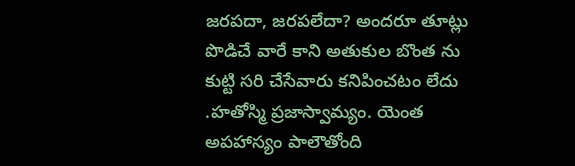జరపదా, జరపలేదా? అందరూ తూట్లు పొడిచే వారే కాని అతుకుల బొంత ను కుట్టి సరి చేసేవారు కనిపించటం లేదు .హతోస్మి ప్రజాస్వామ్యం. యెంత అపహాస్యం పాలౌతోంది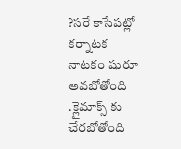?సరే కాసేపట్లో కర్నాటక నాటకం షురూ అవబోతోంది  .క్లైమాక్స్ కు చేరబోతోంది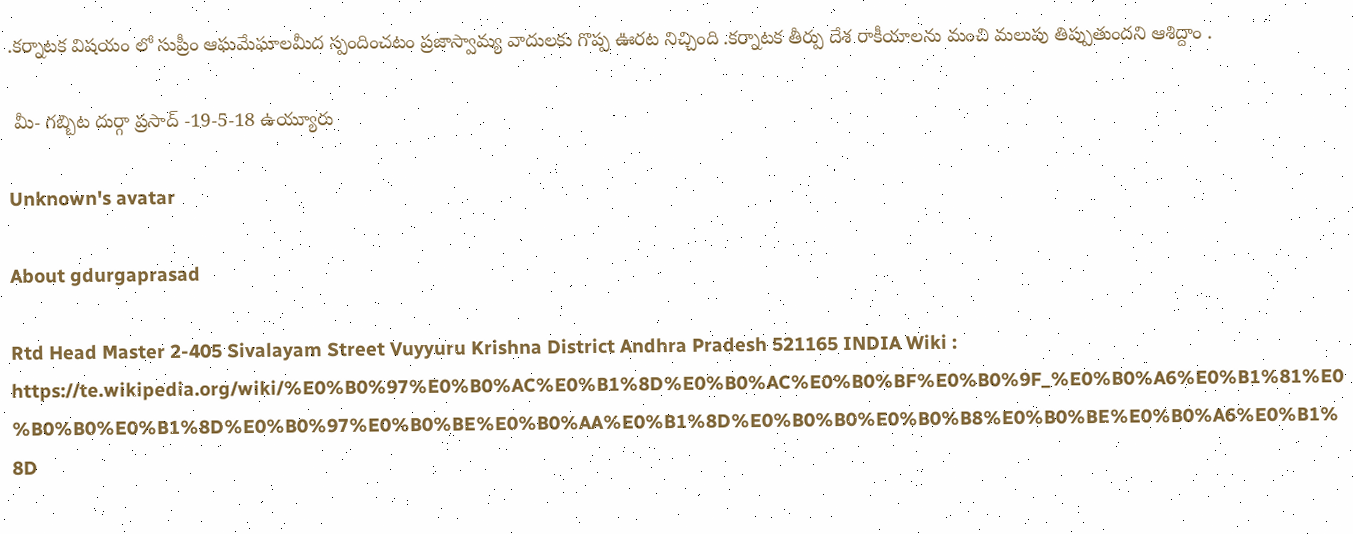.కర్నాటక విషయం లో సుప్రీం ఆఘమేఘాలమీద స్పందించటం ప్రజాస్వామ్య వాదులకు గొప్ప ఊరట నిచ్చింది .కర్నాటక తీర్పు దేశ రాకీయాలను మంచి మలుపు తిప్పుతుందని ఆశిద్దాం .

 మీ- గబ్బిట దుర్గా ప్రసాద్ -19-5-18 ఉయ్యూరు

Unknown's avatar

About gdurgaprasad

Rtd Head Master 2-405 Sivalayam Street Vuyyuru Krishna District Andhra Pradesh 521165 INDIA Wiki : https://te.wikipedia.org/wiki/%E0%B0%97%E0%B0%AC%E0%B1%8D%E0%B0%AC%E0%B0%BF%E0%B0%9F_%E0%B0%A6%E0%B1%81%E0%B0%B0%E0%B1%8D%E0%B0%97%E0%B0%BE%E0%B0%AA%E0%B1%8D%E0%B0%B0%E0%B0%B8%E0%B0%BE%E0%B0%A6%E0%B1%8D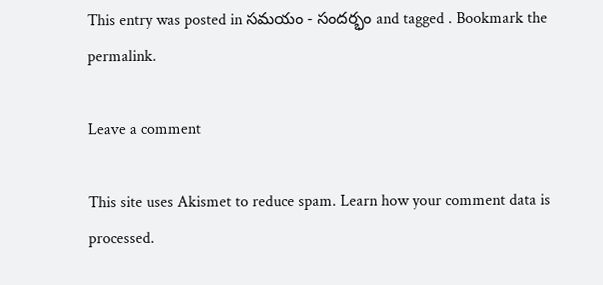This entry was posted in సమయం - సందర్భం and tagged . Bookmark the permalink.

Leave a comment

This site uses Akismet to reduce spam. Learn how your comment data is processed.